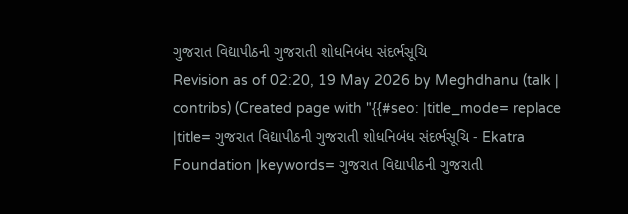ગુજરાત વિદ્યાપીઠની ગુજરાતી શોધનિબંધ સંદર્ભસૂચિ
Revision as of 02:20, 19 May 2026 by Meghdhanu (talk | contribs) (Created page with "{{#seo: |title_mode= replace |title= ગુજરાત વિદ્યાપીઠની ગુજરાતી શોધનિબંધ સંદર્ભસૂચિ - Ekatra Foundation |keywords= ગુજરાત વિદ્યાપીઠની ગુજરાતી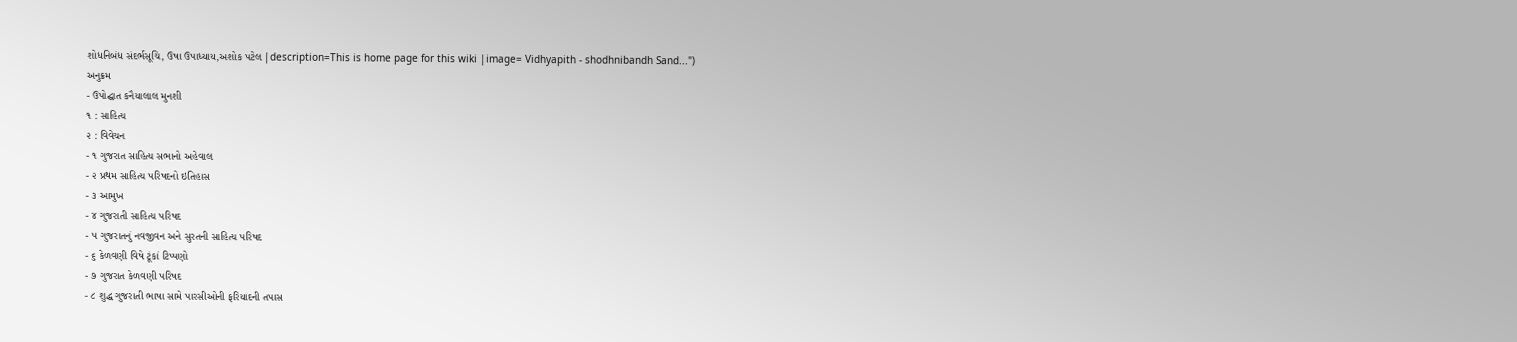શોધનિબંધ સંદર્ભસૂચિ, ઉષા ઉપાધ્યાય,અશોક પટેલ |description=This is home page for this wiki |image= Vidhyapith - shodhnibandh Sand...")
અનુક્રમ
- ઉપોદ્ઘાત કનૈયાલાલ મુનશી
૧ : સાહિત્ય
૨ : વિવેચન
- ૧ ગુજરાત સાહિત્ય સભાનો અહેવાલ
- ૨ પ્રથમ સાહિત્ય પરિષદનો ઇતિહાસ
- ૩ આમુખ
- ૪ ગુજરાતી સાહિત્ય પરિષદ
- ૫ ગુજરાતનું નવજીવન અને સુરતની સાહિત્ય પરિષદ
- ૬ કેળવણી વિષે ટૂંકાં ટિપ્પણો
- ૭ ગુજરાત કેળવણી પરિષદ
- ૮ શુદ્ધ ગુજરાતી ભાષા સામે પારસીઓની ફરિયાદની તપાસ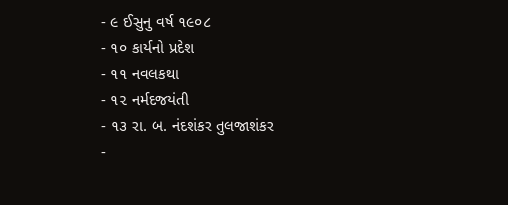- ૯ ઈસુનુ વર્ષ ૧૯૦૮
- ૧૦ કાર્યનો પ્રદેશ
- ૧૧ નવલકથા
- ૧૨ નર્મદજયંતી
- ૧૩ રા. બ. નંદશંકર તુલજાશંકર
-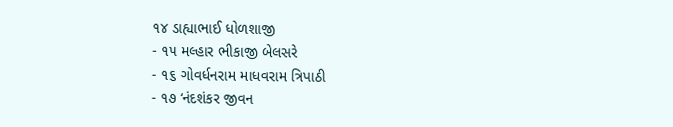૧૪ ડાહ્યાભાઈ ધોળશાજી
- ૧૫ મલ્હાર ભીકાજી બેલસરે
- ૧૬ ગોવર્ધનરામ માધવરામ ત્રિપાઠી
- ૧૭ ‘નંદશંકર જીવન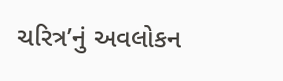ચરિત્ર’નું અવલોકન